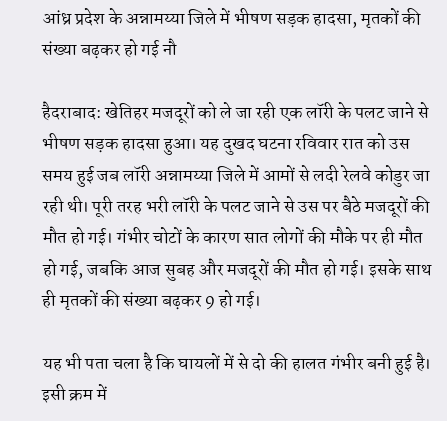आंध्र प्रदेश के अन्नामय्या जिले में भीषण सड़क हादसा, मृतकों की संख्या बढ़कर हो गई नौ

हैदराबाद: खेतिहर मजदूरों को ले जा रही एक लॉरी के पलट जाने से भीषण सड़क हादसा हुआ। यह दुखद घटना रविवार रात को उस समय हुई जब लॉरी अन्नामय्या जिले में आमों से लदी रेलवे कोडुर जा रही थी। पूरी तरह भरी लॉरी के पलट जाने से उस पर बैठे मजदूरों की मौत हो गई। गंभीर चोटों के कारण सात लोगों की मौके पर ही मौत हो गई, जबकि आज सुबह और मजदूरों की मौत हो गई। इसके साथ ही मृतकों की संख्या बढ़कर 9 हो गई।

यह भी पता चला है कि घायलों में से दो की हालत गंभीर बनी हुई है। इसी क्रम में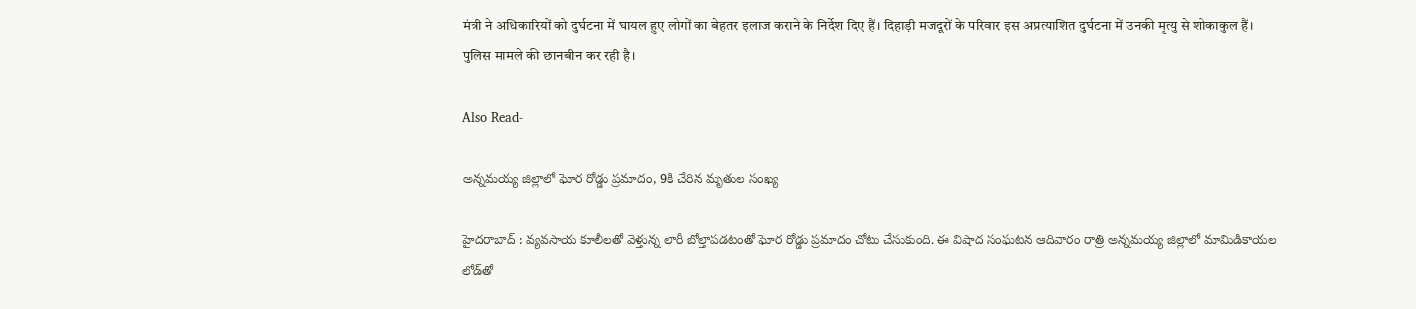मंत्री ने अधिकारियों को दुर्घटना में घायल हुए लोगों का बेहतर इलाज कराने के निर्देश दिए हैं। दिहाड़ी मजदूरों के परिवार इस अप्रत्याशित दुर्घटना में उनकी मृत्यु से शोकाकुल हैं। पुलिस मामले की छानबीन कर रही है।

Also Read-

అన్నమయ్య జిల్లాలో ఘోర రోడ్డు ప్రమాదం, 9కి చేరిన మృతుల సంఖ్య

హైదరాబాద్ : వ్యవసాయ కూలీలతో వెళ్తున్న లారీ బోల్తాపడటంతో ఘోర రోడ్డు ప్రమాదం చోటు చేసుకుంది. ఈ విషాద సంఘటన ఆదివారం రాత్రి అన్నమయ్య జిల్లాలో మామిడికాయల లోడ్‌తో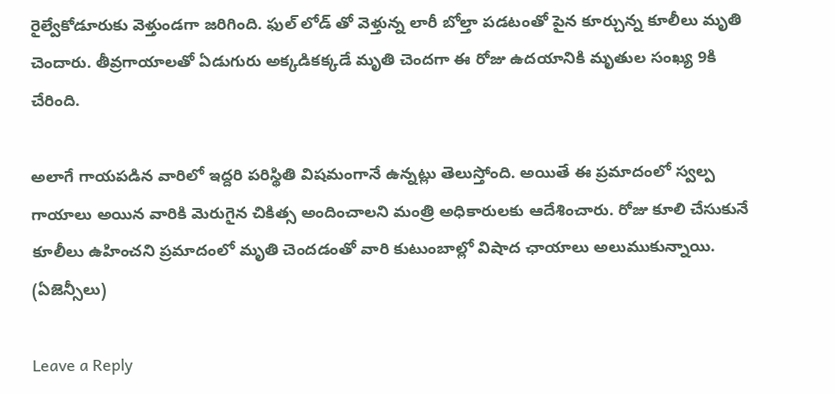రైల్వేకోడూరుకు వెళ్తుండగా జరిగింది. ఫుల్ లోడ్ తో వెళ్తున్న లారీ బోల్తా పడటంతో పైన కూర్చున్న కూలీలు మృతి చెందారు. తీవ్రగాయాలతో ఏడుగురు అక్కడికక్కడే మృతి చెందగా ఈ రోజు ఉదయానికి మృతుల సంఖ్య 9కి చేరింది.

అలాగే గాయపడిన వారిలో ఇద్దరి పరిస్థితి విషమంగానే ఉన్నట్లు తెలుస్తోంది. అయితే ఈ ప్రమాదంలో స్వల్ప గాయాలు అయిన వారికి మెరుగైన చికిత్స అందించాలని మంత్రి అధికారులకు ఆదేశించారు. రోజు కూలి చేసుకునే కూలీలు ఉహించని ప్రమాదంలో మృతి చెందడంతో వారి కుటుంబాల్లో విషాద ఛాయాలు అలుముకున్నాయి. (ఏజెన్సీలు)

Leave a Reply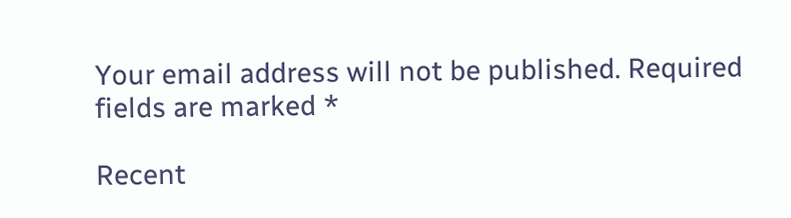Your email address will not be published. Required fields are marked *

Recent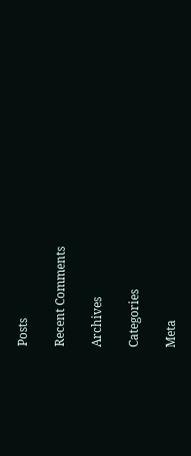Posts

Recent Comments

Archives

Categories

Meta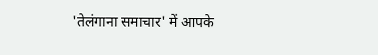'तेलंगाना समाचार' में आपके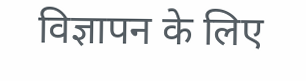विज्ञापन के लिए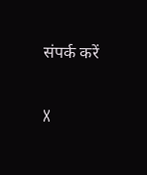संपर्क करें

X